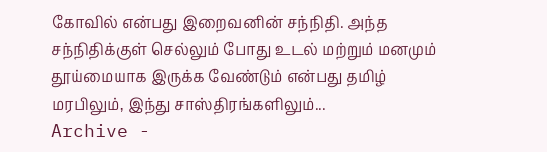கோவில் என்பது இறைவனின் சந்நிதி. அந்த சந்நிதிக்குள் செல்லும் போது உடல் மற்றும் மனமும் தூய்மையாக இருக்க வேண்டும் என்பது தமிழ் மரபிலும், இந்து சாஸ்திரங்களிலும்...
Archive -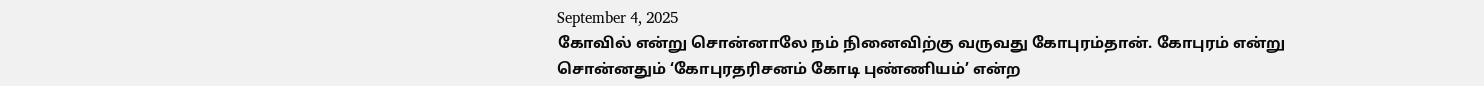September 4, 2025
கோவில் என்று சொன்னாலே நம் நினைவிற்கு வருவது கோபுரம்தான். கோபுரம் என்று சொன்னதும் ‘கோபுரதரிசனம் கோடி புண்ணியம்’ என்ற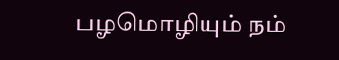பழமொழியும் நம்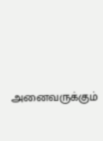அனைவருக்கும்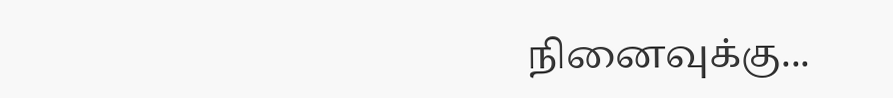நினைவுக்கு...